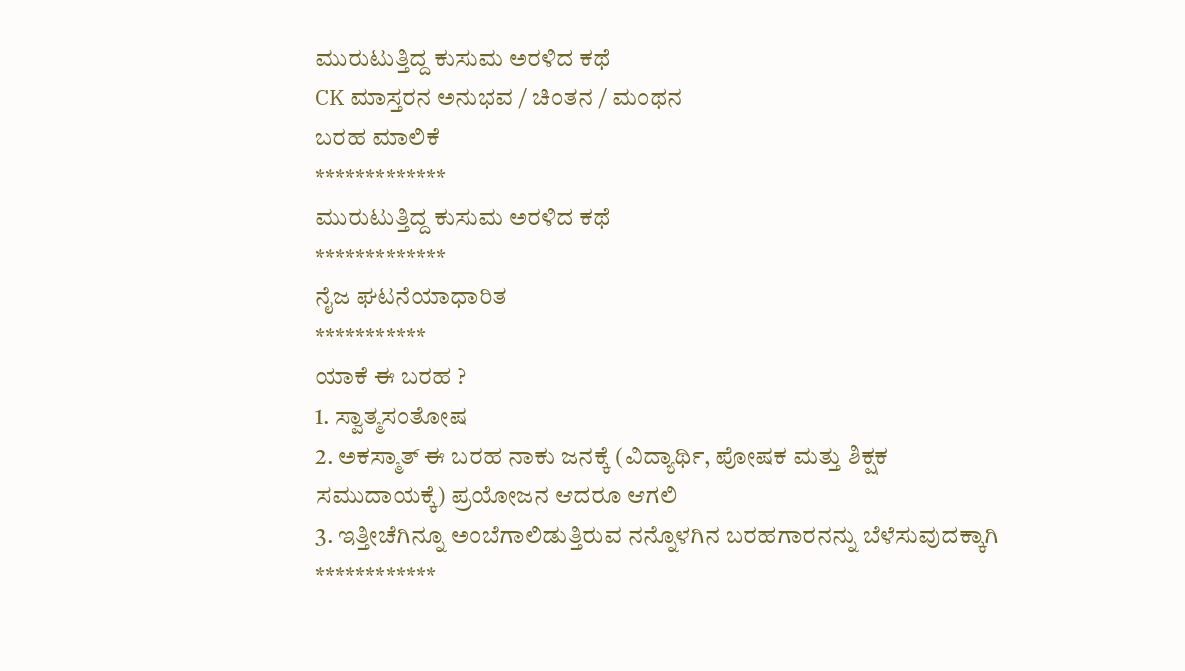ಮುರುಟುತ್ತಿದ್ದ ಕುಸುಮ ಅರಳಿದ ಕಥೆ
CK ಮಾಸ್ತರನ ಅನುಭವ / ಚಿಂತನ / ಮಂಥನ
ಬರಹ ಮಾಲಿಕೆ
*************
ಮುರುಟುತ್ತಿದ್ದ ಕುಸುಮ ಅರಳಿದ ಕಥೆ
*************
ನೈಜ ಘಟನೆಯಾಧಾರಿತ
***********
ಯಾಕೆ ಈ ಬರಹ ?
1. ಸ್ವಾತ್ಮಸಂತೋಷ
2. ಅಕಸ್ಮಾತ್ ಈ ಬರಹ ನಾಕು ಜನಕ್ಕೆ (ವಿದ್ಯಾರ್ಥಿ, ಪೋಷಕ ಮತ್ತು ಶಿಕ್ಷಕ ಸಮುದಾಯಕ್ಕೆ) ಪ್ರಯೋಜನ ಆದರೂ ಆಗಲಿ
3. ಇತ್ತೀಚೆಗಿನ್ನೂ ಅಂಬೆಗಾಲಿಡುತ್ತಿರುವ ನನ್ನೊಳಗಿನ ಬರಹಗಾರನನ್ನು ಬೆಳೆಸುವುದಕ್ಕಾಗಿ
************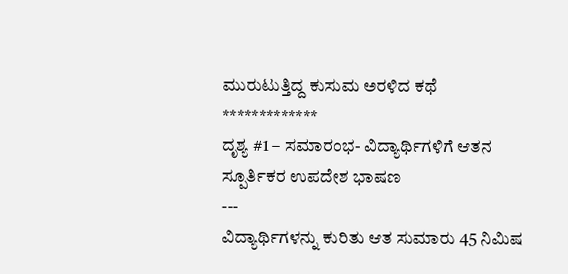ಮುರುಟುತ್ತಿದ್ದ ಕುಸುಮ ಅರಳಿದ ಕಥೆ
*************
ದೃಶ್ಯ #1 – ಸಮಾರಂಭ- ವಿದ್ಯಾರ್ಥಿಗಳಿಗೆ ಆತನ ಸ್ಪೂರ್ತಿಕರ ಉಪದೇಶ ಭಾಷಣ
---
ವಿದ್ಯಾರ್ಥಿಗಳನ್ನು ಕುರಿತು ಆತ ಸುಮಾರು 45 ನಿಮಿಷ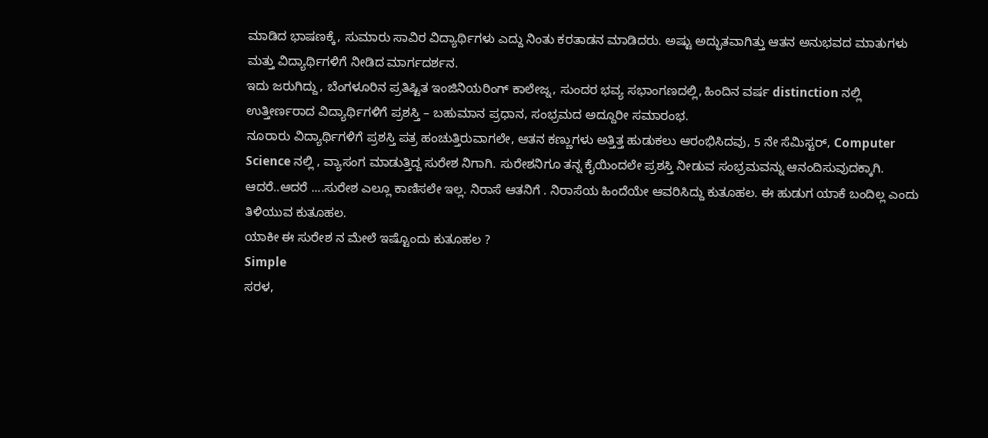ಮಾಡಿದ ಭಾಷಣಕ್ಕೆ, ಸುಮಾರು ಸಾವಿರ ವಿದ್ಯಾರ್ಥಿಗಳು ಎದ್ದು ನಿಂತು ಕರತಾಡನ ಮಾಡಿದರು. ಅಷ್ಟು ಅದ್ಭುತವಾಗಿತ್ತು ಆತನ ಅನುಭವದ ಮಾತುಗಳು ಮತ್ತು ವಿದ್ಯಾರ್ಥಿಗಳಿಗೆ ನೀಡಿದ ಮಾರ್ಗದರ್ಶನ.
ಇದು ಜರುಗಿದ್ದು, ಬೆಂಗಳೂರಿನ ಪ್ರತಿಷ್ಟಿತ ಇಂಜಿನಿಯರಿಂಗ್ ಕಾಲೇಜ್ನ, ಸುಂದರ ಭವ್ಯ ಸಭಾಂಗಣದಲ್ಲಿ, ಹಿಂದಿನ ವರ್ಷ distinction ನಲ್ಲಿ ಉತ್ತೀರ್ಣರಾದ ವಿದ್ಯಾರ್ಥಿಗಳಿಗೆ ಪ್ರಶಸ್ತಿ – ಬಹುಮಾನ ಪ್ರಧಾನ, ಸಂಭ್ರಮದ ಅದ್ದೂರೀ ಸಮಾರಂಭ.
ನೂರಾರು ವಿದ್ಯಾರ್ಥಿಗಳಿಗೆ ಪ್ರಶಸ್ತಿ ಪತ್ರ ಹಂಚುತ್ತಿರುವಾಗಲೇ, ಆತನ ಕಣ್ಣುಗಳು ಅತ್ತಿತ್ತ ಹುಡುಕಲು ಆರಂಭಿಸಿದವು, 5 ನೇ ಸೆಮಿಸ್ಟರ್, Computer Science ನಲ್ಲಿ , ವ್ಯಾಸಂಗ ಮಾಡುತ್ತಿದ್ದ ಸುರೇಶ ನಿಗಾಗಿ. ಸುರೇಶನಿಗೂ ತನ್ನ ಕೈಯಿಂದಲೇ ಪ್ರಶಸ್ತಿ ನೀಡುವ ಸಂಭ್ರಮವನ್ನು ಆನಂದಿಸುವುದಕ್ಕಾಗಿ.
ಆದರೆ..ಆದರೆ ....ಸುರೇಶ ಎಲ್ಲೂ ಕಾಣಿಸಲೇ ಇಲ್ಲ. ನಿರಾಸೆ ಆತನಿಗೆ . ನಿರಾಸೆಯ ಹಿಂದೆಯೇ ಆವರಿಸಿದ್ದು ಕುತೂಹಲ. ಈ ಹುಡುಗ ಯಾಕೆ ಬಂದಿಲ್ಲ ಎಂದು ತಿಳಿಯುವ ಕುತೂಹಲ.
ಯಾಕೀ ಈ ಸುರೇಶ ನ ಮೇಲೆ ಇಷ್ಟೊಂದು ಕುತೂಹಲ ?
Simple
ಸರಳ,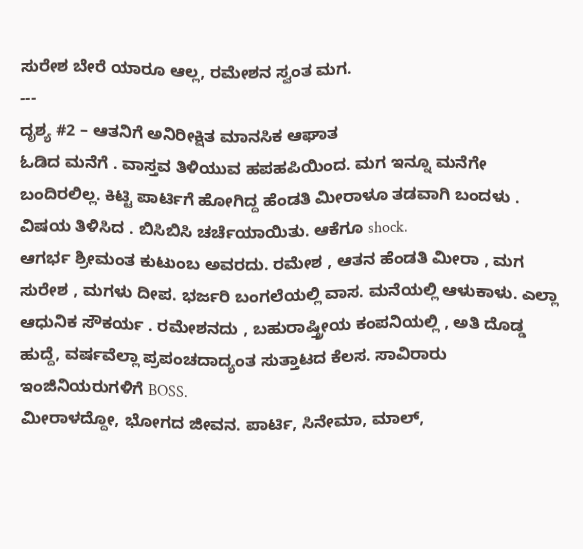ಸುರೇಶ ಬೇರೆ ಯಾರೂ ಆಲ್ಲ, ರಮೇಶನ ಸ್ವಂತ ಮಗ.
---
ದೃಶ್ಯ #2 – ಆತನಿಗೆ ಅನಿರೀಕ್ಷಿತ ಮಾನಸಿಕ ಆಘಾತ
ಓಡಿದ ಮನೆಗೆ . ವಾಸ್ತವ ತಿಳಿಯುವ ಹಪಹಪಿಯಿಂದ. ಮಗ ಇನ್ನೂ ಮನೆಗೇ ಬಂದಿರಲಿಲ್ಲ. ಕಿಟ್ಟಿ ಪಾರ್ಟಿಗೆ ಹೋಗಿದ್ದ ಹೆಂಡತಿ ಮೀರಾಳೂ ತಡವಾಗಿ ಬಂದಳು . ವಿಷಯ ತಿಳಿಸಿದ . ಬಿಸಿಬಿಸಿ ಚರ್ಚೆಯಾಯಿತು. ಆಕೆಗೂ shock.
ಆಗರ್ಭ ಶ್ರೀಮಂತ ಕುಟುಂಬ ಅವರದು. ರಮೇಶ , ಆತನ ಹೆಂಡತಿ ಮೀರಾ , ಮಗ ಸುರೇಶ , ಮಗಳು ದೀಪ. ಭರ್ಜರಿ ಬಂಗಲೆಯಲ್ಲಿ ವಾಸ. ಮನೆಯಲ್ಲಿ ಆಳುಕಾಳು. ಎಲ್ಲಾ ಆಧುನಿಕ ಸೌಕರ್ಯ . ರಮೇಶನದು , ಬಹುರಾಷ್ತ್ರೀಯ ಕಂಪನಿಯಲ್ಲಿ , ಅತಿ ದೊಡ್ಡ ಹುದ್ದೆ, ವರ್ಷವೆಲ್ಲಾ ಪ್ರಪಂಚದಾದ್ಯಂತ ಸುತ್ತಾಟದ ಕೆಲಸ. ಸಾವಿರಾರು ಇಂಜಿನಿಯರುಗಳಿಗೆ BOSS.
ಮೀರಾಳದ್ದೋ, ಭೋಗದ ಜೀವನ. ಪಾರ್ಟಿ, ಸಿನೇಮಾ, ಮಾಲ್,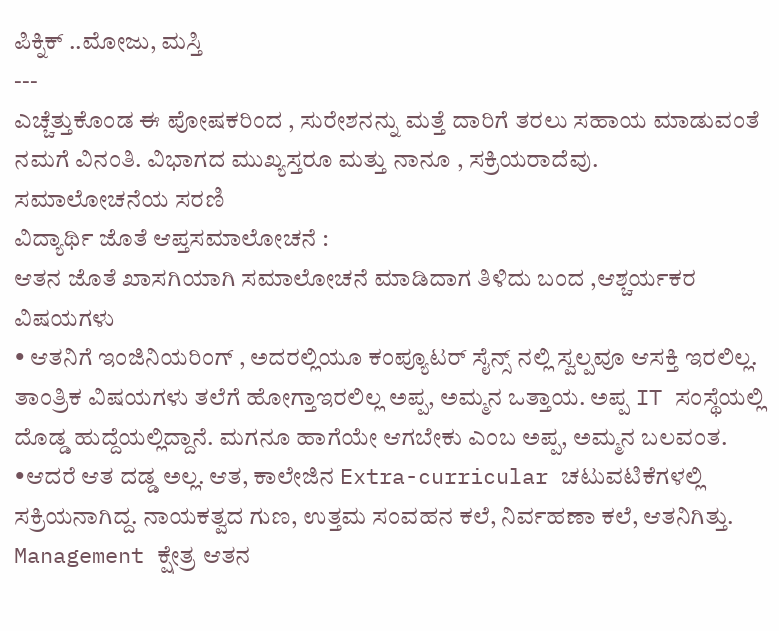ಪಿಕ್ನಿಕ್ ..ಮೋಜು, ಮಸ್ತಿ
---
ಎಚ್ಚೆತ್ತುಕೊಂಡ ಈ ಪೋಷಕರಿಂದ , ಸುರೇಶನನ್ನು ಮತ್ತೆ ದಾರಿಗೆ ತರಲು ಸಹಾಯ ಮಾಡುವಂತೆ ನಮಗೆ ವಿನಂತಿ. ವಿಭಾಗದ ಮುಖ್ಯಸ್ತರೂ ಮತ್ತು ನಾನೂ , ಸಕ್ರಿಯರಾದೆವು.
ಸಮಾಲೋಚನೆಯ ಸರಣಿ
ವಿದ್ಯಾರ್ಥಿ ಜೊತೆ ಆಪ್ತಸಮಾಲೋಚನೆ :
ಆತನ ಜೊತೆ ಖಾಸಗಿಯಾಗಿ ಸಮಾಲೋಚನೆ ಮಾಡಿದಾಗ ತಿಳಿದು ಬಂದ ,ಆಶ್ಚರ್ಯಕರ ವಿಷಯಗಳು
• ಆತನಿಗೆ ಇಂಜಿನಿಯರಿಂಗ್ , ಅದರಲ್ಲಿಯೂ ಕಂಪ್ಯೂಟರ್ ಸೈನ್ಸ್ ನಲ್ಲಿ ಸ್ವಲ್ಪವೂ ಆಸಕ್ತಿ ಇರಲಿಲ್ಲ. ತಾಂತ್ರಿಕ ವಿಷಯಗಳು ತಲೆಗೆ ಹೋಗ್ತಾಇರಲಿಲ್ಲ ಅಪ್ಪ, ಅಮ್ಮನ ಒತ್ತಾಯ. ಅಪ್ಪ IT ಸಂಸ್ಥೆಯಲ್ಲಿ ದೊಡ್ಡ ಹುದ್ದೆಯಲ್ಲಿದ್ದಾನೆ. ಮಗನೂ ಹಾಗೆಯೇ ಆಗಬೇಕು ಎಂಬ ಅಪ್ಪ, ಅಮ್ಮನ ಬಲವಂತ.
•ಆದರೆ ಆತ ದಡ್ಡ ಅಲ್ಲ. ಆತ, ಕಾಲೇಜಿನ Extra-curricular ಚಟುವಟಿಕೆಗಳಲ್ಲಿ ಸಕ್ರಿಯನಾಗಿದ್ದ. ನಾಯಕತ್ವದ ಗುಣ, ಉತ್ತಮ ಸಂವಹನ ಕಲೆ, ನಿರ್ವಹಣಾ ಕಲೆ, ಆತನಿಗಿತ್ತು. Management ಕ್ಷೇತ್ರ ಆತನ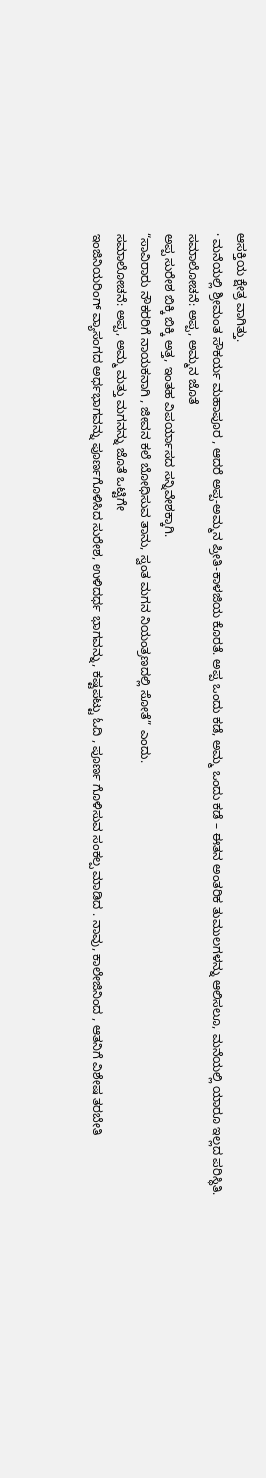ಆಸಕ್ತಿಯ ಕ್ಷೇತ್ರ ವಾಗಿತ್ತು.
· ಮನೆಯಲ್ಲಿ ಶ್ರೀಮಂತ ಸೌಕರ್ಯ ಮಹಾಪೂರ , ಆದರೆ ಅಪ್ಪ-ಅಮ್ಮನ ಪ್ರೀತಿ-ಕಾಳಜಿಯ ಕೊರತೆ. ಅಪ್ಪ ಒಂದು ಕಡೆ, ಅಮ್ಮ ಒಂದು ಕಡೆ – ಈತನ ಅಂತರಿಕ ತುಮುಲಗಳನ್ನು ಆಲಿಸಲೂ, ಮನೆಯಲ್ಲಿ ಯಾರೂ ಇಲ್ಲದ ಪರಿಸ್ಥಿತಿ.
ಸಮಾಲೋಚನೆ: ಅಪ್ಪ, ಅಮ್ಮನ ಜೊತೆ
ಅಪ್ಪ ಸುರೇಶ ಬಿಕ್ಕಿ ಬಿಕ್ಕಿ ಅತ್ತ, ಇಂತಹ ವಿಪರ್ಯಾಸದ ಸನ್ನಿವೇಶಕ್ಕಾಗಿ.
“ಸಾವಿರಾರು ನೌಕರರಿಗೆ ನಾಯಕನಾಗಿ , ಜೀವನ ಕಲೆ ಬೋಧಿಸುವ ತಾನು, ಸ್ವಂತ ಮಗನ ನಿಯಂತ್ರಣದಲ್ಲಿ ಸೋತೆ” ಎಂದು.
ಸಮಾಲೋಚನೆ: ಅಪ್ಪ, ಅಮ್ಮ ಮತ್ತು ಮಗನನ್ನು ಜೊತೆ ಒಟ್ಟಿಗೇ
ಇಂಜಿನಿಯರಿಂಗ್ ವ್ಯಾಸಂಗದ ಅರ್ಧಭಾಗವನ್ನು ಪೂರ್ಣಗೊಳಿಸಿದ ಸುರೇಶ, ಉಳಿದರ್ಧ ಭಾಗವನ್ನು, ಕಷ್ಟಪಟ್ಟು ಓದಿ , ಪೂರ್ಣ ಗೊಳಿಸುವ ಸಂಕಲ್ಪ ಮಾಡಿದ . ನಾವು, ಕಾಲೇಜಿನಿಂದ , ಆತನಿಗೆ ವಿಶೇಷ ತರಬೇತಿ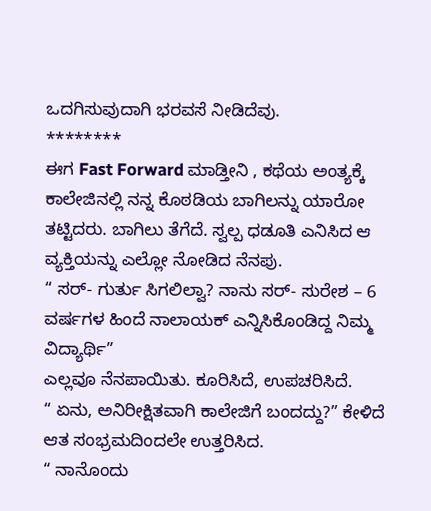ಒದಗಿಸುವುದಾಗಿ ಭರವಸೆ ನೀಡಿದೆವು.
********
ಈಗ Fast Forward ಮಾಡ್ತೀನಿ , ಕಥೆಯ ಅಂತ್ಯಕ್ಕೆ
ಕಾಲೇಜಿನಲ್ಲಿ ನನ್ನ ಕೊಠಡಿಯ ಬಾಗಿಲನ್ನು ಯಾರೋ ತಟ್ಟಿದರು. ಬಾಗಿಲು ತೆಗೆದೆ. ಸ್ವಲ್ಪ ಧಡೂತಿ ಎನಿಸಿದ ಆ ವ್ಯಕ್ತಿಯನ್ನು ಎಲ್ಲೋ ನೋಡಿದ ನೆನಪು.
“ ಸರ್- ಗುರ್ತು ಸಿಗಲಿಲ್ವಾ? ನಾನು ಸರ್- ಸುರೇಶ – 6 ವರ್ಷಗಳ ಹಿಂದೆ ನಾಲಾಯಕ್ ಎನ್ನಿಸಿಕೊಂಡಿದ್ದ ನಿಮ್ಮ ವಿದ್ಯಾರ್ಥಿ”
ಎಲ್ಲವೂ ನೆನಪಾಯಿತು. ಕೂರಿಸಿದೆ, ಉಪಚರಿಸಿದೆ.
“ ಏನು, ಅನಿರೀಕ್ಷಿತವಾಗಿ ಕಾಲೇಜಿಗೆ ಬಂದದ್ದು?” ಕೇಳಿದೆ
ಆತ ಸಂಭ್ರಮದಿಂದಲೇ ಉತ್ತರಿಸಿದ.
“ ನಾನೊಂದು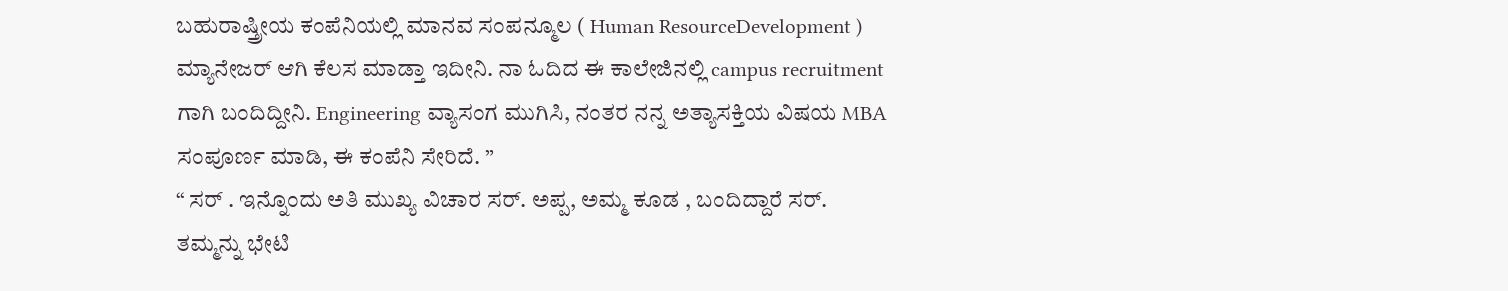ಬಹುರಾಷ್ತ್ರೀಯ ಕಂಪೆನಿಯಲ್ಲಿ ಮಾನವ ಸಂಪನ್ಮೂಲ ( Human ResourceDevelopment ) ಮ್ಯಾನೇಜರ್ ಆಗಿ ಕೆಲಸ ಮಾಡ್ತಾ ಇದೀನಿ. ನಾ ಓದಿದ ಈ ಕಾಲೇಜಿನಲ್ಲಿ campus recruitment ಗಾಗಿ ಬಂದಿದ್ದೀನಿ. Engineering ವ್ಯಾಸಂಗ ಮುಗಿಸಿ, ನಂತರ ನನ್ನ ಅತ್ಯಾಸಕ್ತಿಯ ವಿಷಯ MBA ಸಂಪೂರ್ಣ ಮಾಡಿ, ಈ ಕಂಪೆನಿ ಸೇರಿದೆ. ”
“ ಸರ್ . ಇನ್ನೊಂದು ಅತಿ ಮುಖ್ಯ ವಿಚಾರ ಸರ್. ಅಪ್ಪ, ಅಮ್ಮ ಕೂಡ , ಬಂದಿದ್ದಾರೆ ಸರ್. ತಮ್ಮನ್ನು ಭೇಟಿ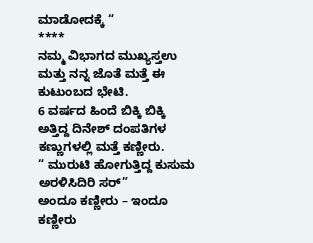ಮಾಡೋದಕ್ಕೆ “
****
ನಮ್ಮ ವಿಭಾಗದ ಮುಖ್ಯಸ್ತಉ ಮತ್ತು ನನ್ನ ಜೊತೆ ಮತ್ತೆ ಈ ಕುಟುಂಬದ ಭೇಟಿ.
6 ವರ್ಷದ ಹಿಂದೆ ಬಿಕ್ಕಿ ಬಿಕ್ಕಿ ಅತ್ತಿದ್ದ ದಿನೇಶ್ ದಂಪತಿಗಳ ಕಣ್ಣುಗಳಲ್ಲಿ ಮತ್ತೆ ಕಣ್ಣೀರು.
“ ಮುರುಟಿ ಹೋಗುತ್ತಿದ್ದ ಕುಸುಮ ಅರಳಿಸಿದಿರಿ ಸರ್”
ಅಂದೂ ಕಣ್ಣೀರು – ಇಂದೂ ಕಣ್ಣೀರು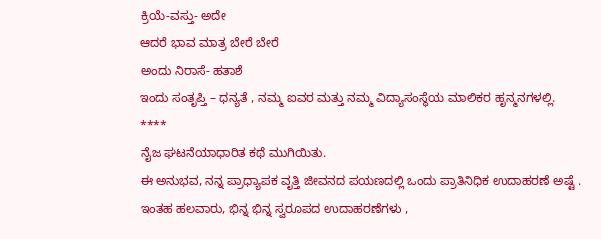ಕ್ರಿಯೆ-ವಸ್ತು- ಅದೇ
ಆದರೆ ಭಾವ ಮಾತ್ರ ಬೇರೆ ಬೇರೆ
ಅಂದು ನಿರಾಸೆ- ಹತಾಶೆ
ಇಂದು ಸಂತೃಪ್ತಿ – ಧನ್ಯತೆ , ನಮ್ಮ ಐವರ ಮತ್ತು ನಮ್ಮ ವಿದ್ಯಾಸಂಸ್ಥೆಯ ಮಾಲಿಕರ ಹೃನ್ಮನಗಳಲ್ಲಿ.
****
ನೈಜ ಘಟನೆಯಾಧಾರಿತ ಕಥೆ ಮುಗಿಯಿತು.
ಈ ಅನುಭವ, ನನ್ನ ಪ್ರಾಧ್ಯಾಪಕ ವೃತ್ತಿ ಜೀವನದ ಪಯಣದಲ್ಲಿ ಒಂದು ಪ್ರಾತಿನಿಧಿಕ ಉದಾಹರಣೆ ಅಷ್ಟೆ .
ಇಂತಹ ಹಲವಾರು, ಭಿನ್ನ ಭಿನ್ನ ಸ್ವರೂಪದ ಉದಾಹರಣೆಗಳು ,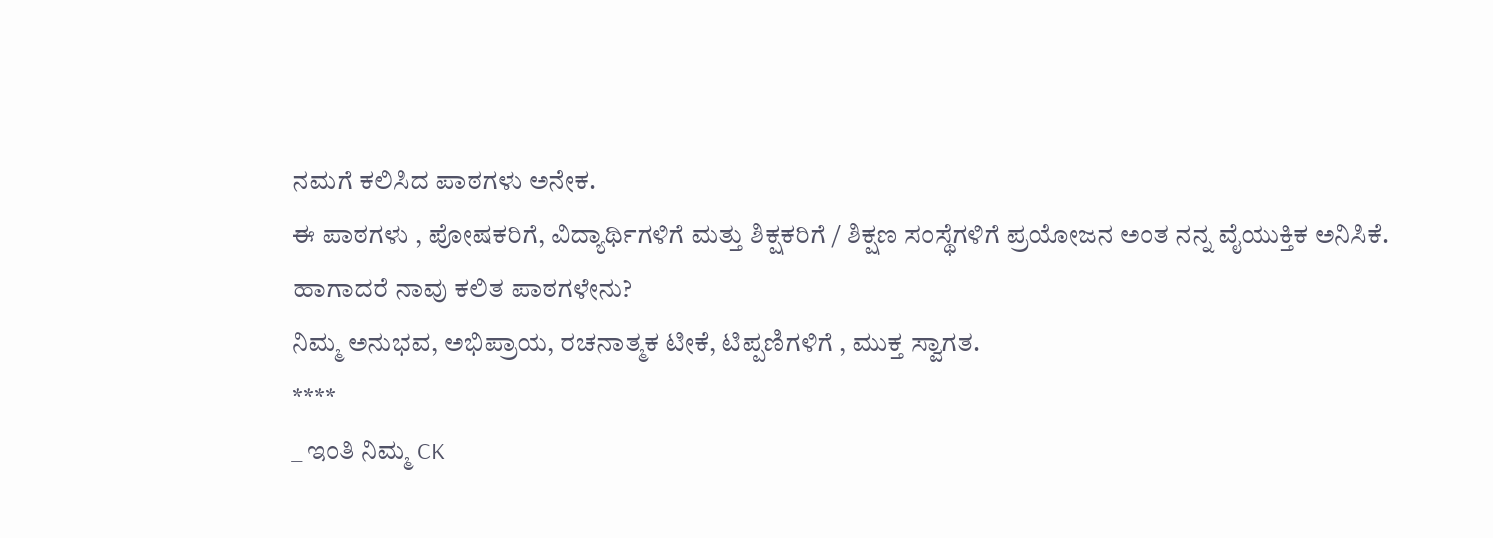ನಮಗೆ ಕಲಿಸಿದ ಪಾಠಗಳು ಅನೇಕ.
ಈ ಪಾಠಗಳು , ಪೋಷಕರಿಗೆ, ವಿದ್ಯಾರ್ಥಿಗಳಿಗೆ ಮತ್ತು ಶಿಕ್ಷಕರಿಗೆ / ಶಿಕ್ಷಣ ಸಂಸ್ಥೆಗಳಿಗೆ ಪ್ರಯೋಜನ ಅಂತ ನನ್ನ ವೈಯುಕ್ತಿಕ ಅನಿಸಿಕೆ.
ಹಾಗಾದರೆ ನಾವು ಕಲಿತ ಪಾಠಗಳೇನು?
ನಿಮ್ಮ ಅನುಭವ, ಅಭಿಪ್ರಾಯ, ರಚನಾತ್ಮಕ ಟೀಕೆ, ಟಿಪ್ಪಣಿಗಳಿಗೆ , ಮುಕ್ತ ಸ್ವಾಗತ.
****
_ ಇಂತಿ ನಿಮ್ಮ CK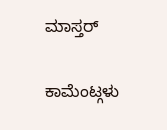ಮಾಸ್ತರ್

ಕಾಮೆಂಟ್ಗಳು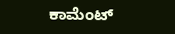ಕಾಮೆಂಟ್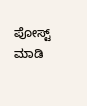ಪೋಸ್ಟ್ ಮಾಡಿ